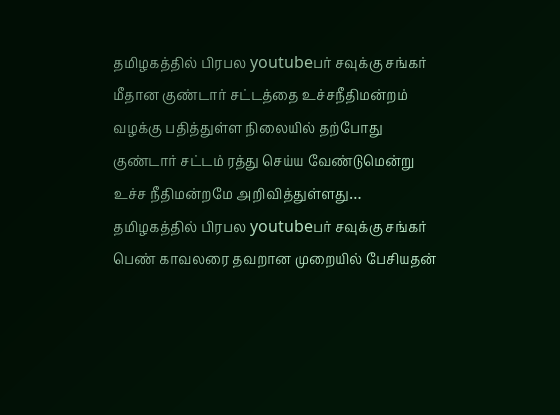தமிழகத்தில் பிரபல youtubeபர் சவுக்கு சங்கர் மீதான குண்டார் சட்டத்தை உச்சநீதிமன்றம் வழக்கு பதித்துள்ள நிலையில் தற்போது குண்டார் சட்டம் ரத்து செய்ய வேண்டுமென்று உச்ச நீதிமன்றமே அறிவித்துள்ளது…
தமிழகத்தில் பிரபல youtubeபர் சவுக்கு சங்கர் பெண் காவலரை தவறான முறையில் பேசியதன்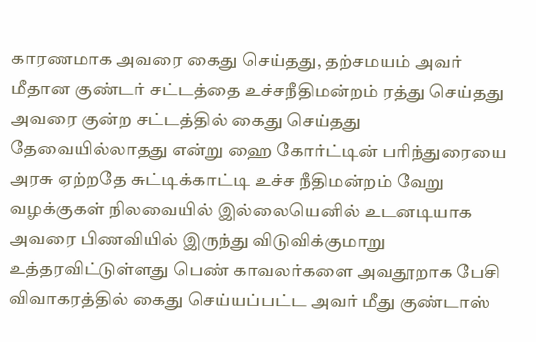காரணமாக அவரை கைது செய்தது, தற்சமயம் அவர் மீதான குண்டர் சட்டத்தை உச்சநீதிமன்றம் ரத்து செய்தது அவரை குன்ற சட்டத்தில் கைது செய்தது தேவையில்லாதது என்று ஹை கோர்ட்டின் பரிந்துரையை அரசு ஏற்றதே சுட்டிக்காட்டி உச்ச நீதிமன்றம் வேறு வழக்குகள் நிலவையில் இல்லையெனில் உடனடியாக அவரை பிணவியில் இருந்து விடுவிக்குமாறு உத்தரவிட்டுள்ளது பெண் காவலர்களை அவதூறாக பேசி விவாகரத்தில் கைது செய்யப்பட்ட அவர் மீது குண்டாஸ்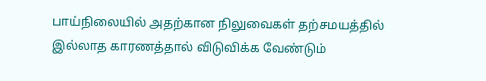பாய்நிலையில் அதற்கான நிலுவைகள் தற்சமயத்தில் இல்லாத காரணத்தால் விடுவிக்க வேண்டும்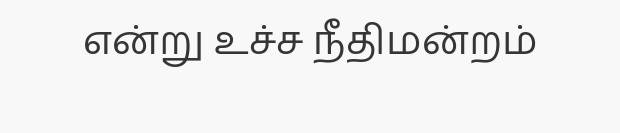என்று உச்ச நீதிமன்றம்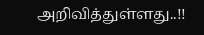அறிவித்துள்ளது..!!